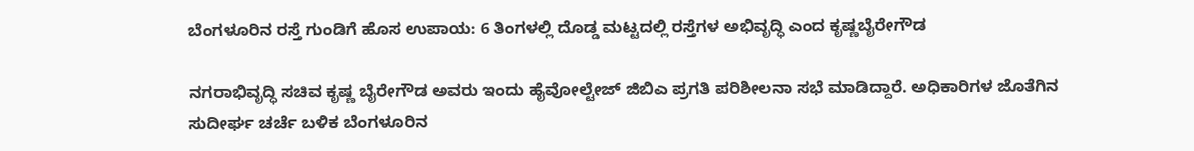ಬೆಂಗಳೂರಿನ ರಸ್ತೆ ಗುಂಡಿಗೆ ಹೊಸ ಉಪಾಯ: 6 ತಿಂಗಳಲ್ಲಿ ದೊಡ್ಡ ಮಟ್ಟದಲ್ಲಿ ರಸ್ತೆಗಳ ಅಭಿವೃದ್ಧಿ ಎಂದ ಕೃಷ್ಣಬೈರೇಗೌಡ

ನಗರಾಭಿವೃದ್ಧಿ ಸಚಿವ ಕೃಷ್ಣ ಬೈರೇಗೌಡ ಅವರು ಇಂದು ಹೈವೋಲ್ಟೇಜ್ ಜಿಬಿಎ ಪ್ರಗತಿ ಪರಿಶೀಲನಾ ಸಭೆ ಮಾಡಿದ್ದಾರೆ. ಅಧಿಕಾರಿಗಳ ಜೊತೆಗಿನ ಸುದೀರ್ಘ ಚರ್ಚೆ ಬಳಿಕ ಬೆಂಗಳೂರಿನ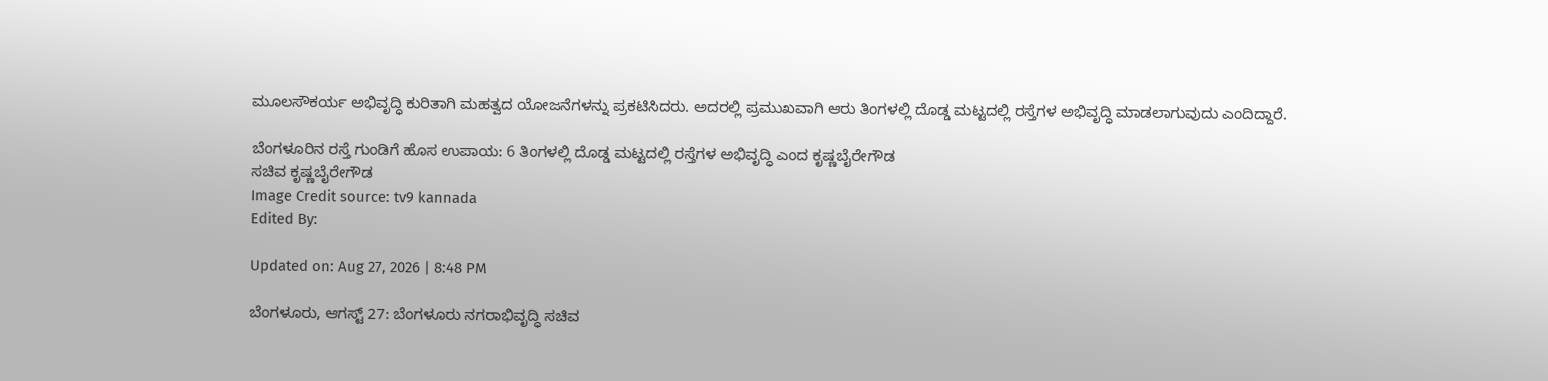ಮೂಲಸೌಕರ್ಯ ಅಭಿವೃದ್ಧಿ ಕುರಿತಾಗಿ ಮಹತ್ವದ ಯೋಜನೆಗಳನ್ನು ಪ್ರಕಟಿಸಿದರು. ಅದರಲ್ಲಿ ಪ್ರಮುಖವಾಗಿ ಆರು ತಿಂಗಳಲ್ಲಿ ದೊಡ್ಡ ಮಟ್ಟದಲ್ಲಿ ರಸ್ತೆಗಳ ಅಭಿವೃದ್ಧಿ ಮಾಡಲಾಗುವುದು ಎಂದಿದ್ದಾರೆ.

ಬೆಂಗಳೂರಿನ ರಸ್ತೆ ಗುಂಡಿಗೆ ಹೊಸ ಉಪಾಯ: 6 ತಿಂಗಳಲ್ಲಿ ದೊಡ್ಡ ಮಟ್ಟದಲ್ಲಿ ರಸ್ತೆಗಳ ಅಭಿವೃದ್ಧಿ ಎಂದ ಕೃಷ್ಣಬೈರೇಗೌಡ
ಸಚಿವ ಕೃಷ್ಣಬೈರೇಗೌಡ
Image Credit source: tv9 kannada
Edited By:

Updated on: Aug 27, 2026 | 8:48 PM

ಬೆಂಗಳೂರು, ಆಗಸ್ಟ್ 27: ಬೆಂಗಳೂರು ನಗರಾಭಿವೃದ್ಧಿ ಸಚಿವ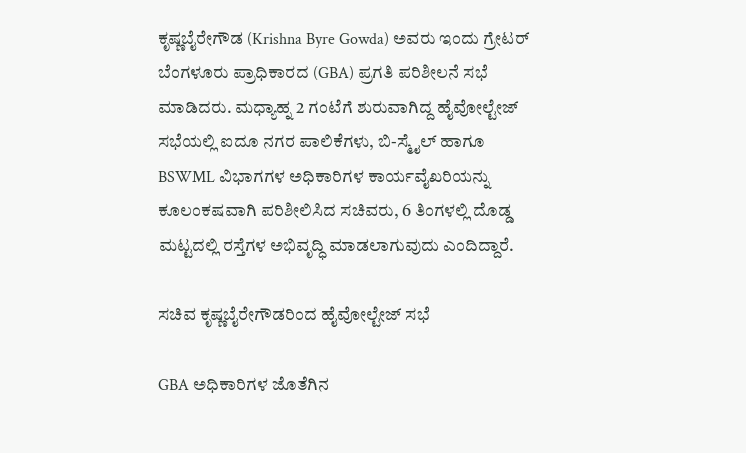ಕೃಷ್ಣಬೈರೇಗೌಡ (Krishna Byre Gowda) ಅವರು ಇಂದು ಗ್ರೇಟರ್ ಬೆಂಗಳೂರು ಪ್ರಾಧಿಕಾರದ (GBA) ಪ್ರಗತಿ ಪರಿಶೀಲನೆ ಸಭೆ ಮಾಡಿದರು. ಮಧ್ಯಾಹ್ನ 2 ಗಂಟೆಗೆ ಶುರುವಾಗಿದ್ದ ಹೈವೋಲ್ಟೇಜ್ ಸಭೆಯಲ್ಲಿ ಐದೂ ನಗರ ಪಾಲಿಕೆಗಳು, ಬಿ-ಸ್ಮೈಲ್ ಹಾಗೂ BSWML ವಿಭಾಗಗಳ ಅಧಿಕಾರಿಗಳ ಕಾರ್ಯವೈಖರಿಯನ್ನು ಕೂಲಂಕಷವಾಗಿ ಪರಿಶೀಲಿಸಿದ ಸಚಿವರು, 6 ತಿಂಗಳಲ್ಲಿ ದೊಡ್ಡ ಮಟ್ಟದಲ್ಲಿ ರಸ್ತೆಗಳ ಅಭಿವೃದ್ಧಿ ಮಾಡಲಾಗುವುದು ಎಂದಿದ್ದಾರೆ.

ಸಚಿವ ಕೃಷ್ಣಬೈರೇಗೌಡರಿಂದ ಹೈವೋಲ್ಟೇಜ್ ಸಭೆ

GBA ಅಧಿಕಾರಿಗಳ ಜೊತೆಗಿನ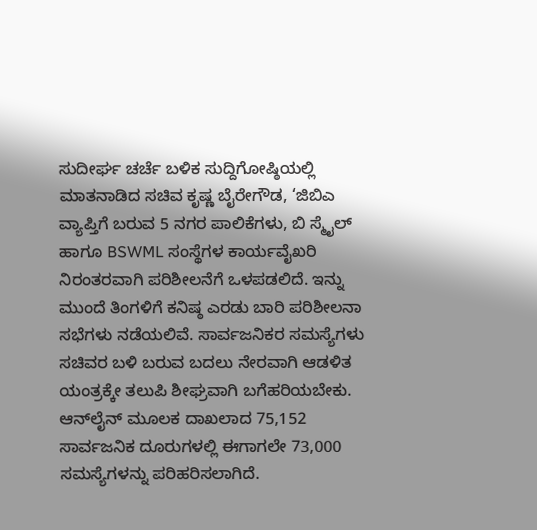ಸುದೀರ್ಘ ಚರ್ಚೆ ಬಳಿಕ ಸುದ್ದಿಗೋಷ್ಠಿಯಲ್ಲಿ ಮಾತನಾಡಿದ ಸಚಿವ ಕೃಷ್ಣ ಬೈರೇಗೌಡ, ‘ಜಿಬಿಎ ವ್ಯಾಪ್ತಿಗೆ ಬರುವ 5 ನಗರ ಪಾಲಿಕೆಗಳು, ಬಿ ಸ್ಮೈಲ್ ಹಾಗೂ BSWML ಸಂಸ್ಥೆಗಳ ಕಾರ್ಯವೈಖರಿ ನಿರಂತರವಾಗಿ ಪರಿಶೀಲನೆಗೆ ಒಳಪಡಲಿದೆ. ಇನ್ನು ಮುಂದೆ ತಿಂಗಳಿಗೆ ಕನಿಷ್ಠ ಎರಡು ಬಾರಿ ಪರಿಶೀಲನಾ ಸಭೆಗಳು ನಡೆಯಲಿವೆ. ಸಾರ್ವಜನಿಕರ ಸಮಸ್ಯೆಗಳು ಸಚಿವರ ಬಳಿ ಬರುವ ಬದಲು ನೇರವಾಗಿ ಆಡಳಿತ ಯಂತ್ರಕ್ಕೇ ತಲುಪಿ ಶೀಘ್ರವಾಗಿ ಬಗೆಹರಿಯಬೇಕು. ಆನ್‌ಲೈನ್ ಮೂಲಕ ದಾಖಲಾದ 75,152 ಸಾರ್ವಜನಿಕ ದೂರುಗಳಲ್ಲಿ ಈಗಾಗಲೇ 73,000 ಸಮಸ್ಯೆಗಳನ್ನು ಪರಿಹರಿಸಲಾಗಿದೆ.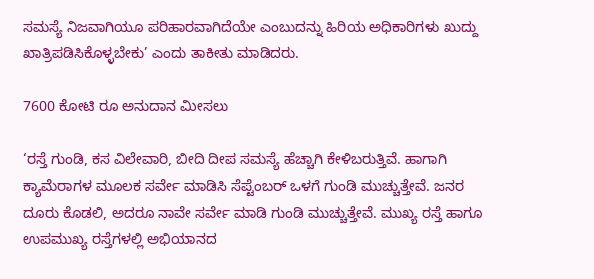ಸಮಸ್ಯೆ ನಿಜವಾಗಿಯೂ ಪರಿಹಾರವಾಗಿದೆಯೇ ಎಂಬುದನ್ನು ಹಿರಿಯ ಅಧಿಕಾರಿಗಳು ಖುದ್ದು ಖಾತ್ರಿಪಡಿಸಿಕೊಳ್ಳಬೇಕು’ ಎಂದು ತಾಕೀತು ಮಾಡಿದರು.

7600 ಕೋಟಿ ರೂ ಅನುದಾನ ಮೀಸಲು

‘ರಸ್ತೆ ಗುಂಡಿ, ಕಸ ವಿಲೇವಾರಿ, ಬೀದಿ ದೀಪ ಸಮಸ್ಯೆ ಹೆಚ್ಚಾಗಿ ಕೇಳಿಬರುತ್ತಿವೆ. ಹಾಗಾಗಿ ಕ್ಯಾಮೆರಾಗಳ ಮೂಲಕ ಸರ್ವೇ ಮಾಡಿಸಿ ಸೆಪ್ಟೆಂಬರ್ ಒಳಗೆ ಗುಂಡಿ ಮುಚ್ಚುತ್ತೇವೆ. ಜನರ ದೂರು ಕೊಡಲಿ, ಅದರೂ ನಾವೇ ಸರ್ವೇ ಮಾಡಿ ಗುಂಡಿ ಮುಚ್ಚುತ್ತೇವೆ. ಮುಖ್ಯ ರಸ್ತೆ ಹಾಗೂ ಉಪಮುಖ್ಯ ರಸ್ತೆಗಳಲ್ಲಿ ಅಭಿಯಾನದ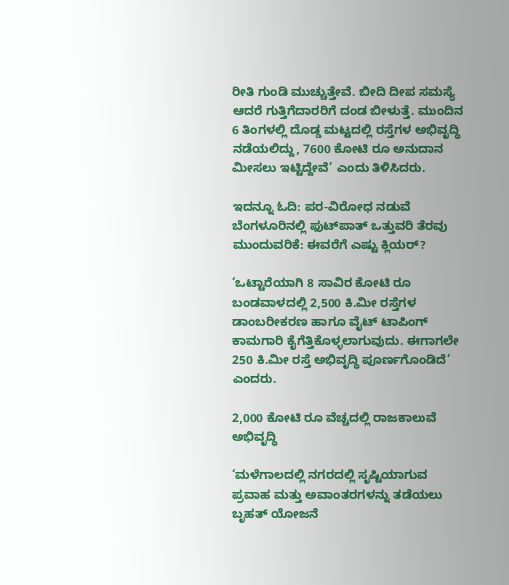ರೀತಿ ಗುಂಡಿ ಮುಚ್ಚುತ್ತೇವೆ. ಬೀದಿ ದೀಪ ಸಮಸ್ಯೆ ಆದರೆ ಗುತ್ತಿಗೆದಾರರಿಗೆ ದಂಡ ಬೀಳುತ್ತೆ. ಮುಂದಿನ 6 ತಿಂಗಳಲ್ಲಿ ದೊಡ್ಡ ಮಟ್ಟದಲ್ಲಿ ರಸ್ತೆಗಳ ಅಭಿವೃದ್ಧಿ ನಡೆಯಲಿದ್ದು, 7600 ಕೋಟಿ ರೂ ಅನುದಾನ ಮೀಸಲು ಇಟ್ಟಿದ್ದೇವೆ’ ಎಂದು ತಿಳಿಸಿದರು.

ಇದನ್ನೂ ಓದಿ: ಪರ-ವಿರೋಧ ನಡುವೆ ಬೆಂಗಳೂರಿನಲ್ಲಿ ಫುಟ್‌ಪಾತ್ ಒತ್ತುವರಿ ತೆರವು ಮುಂದುವರಿಕೆ: ಈವರೆಗೆ ಎಷ್ಟು ಕ್ಲಿಯರ್?

‘ಒಟ್ಟಾರೆಯಾಗಿ 8 ಸಾವಿರ ಕೋಟಿ ರೂ ಬಂಡವಾಳದಲ್ಲಿ 2,500 ಕಿ.ಮೀ ರಸ್ತೆಗಳ ಡಾಂಬರೀಕರಣ ಹಾಗೂ ವೈಟ್‌ ಟಾಪಿಂಗ್ ಕಾಮಗಾರಿ ಕೈಗೆತ್ತಿಕೊಳ್ಳಲಾಗುವುದು. ಈಗಾಗಲೇ 250 ಕಿ.ಮೀ ರಸ್ತೆ ಅಭಿವೃದ್ಧಿ ಪೂರ್ಣಗೊಂಡಿದೆ’ ಎಂದರು.

2,000 ಕೋಟಿ ರೂ ವೆಚ್ಚದಲ್ಲಿ ರಾಜಕಾಲುವೆ ಅಭಿವೃದ್ಧಿ

‘ಮಳೆಗಾಲದಲ್ಲಿ ನಗರದಲ್ಲಿ ಸೃಷ್ಟಿಯಾಗುವ ಪ್ರವಾಹ ಮತ್ತು ಅವಾಂತರಗಳನ್ನು ತಡೆಯಲು ಬೃಹತ್ ಯೋಜನೆ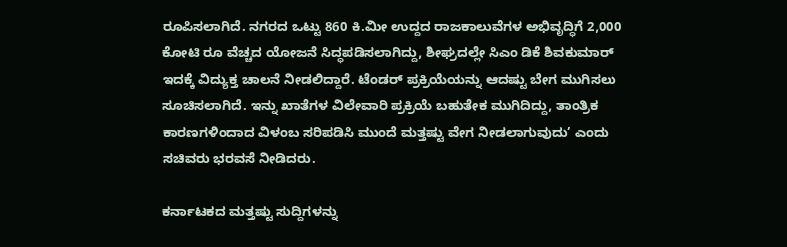ರೂಪಿಸಲಾಗಿದೆ. ನಗರದ ಒಟ್ಟು 860 ಕಿ.ಮೀ ಉದ್ದದ ರಾಜಕಾಲುವೆಗಳ ಅಭಿವೃದ್ಧಿಗೆ 2,000 ಕೋಟಿ ರೂ ವೆಚ್ಚದ ಯೋಜನೆ ಸಿದ್ಧಪಡಿಸಲಾಗಿದ್ದು, ಶೀಘ್ರದಲ್ಲೇ ಸಿಎಂ ಡಿಕೆ ಶಿವಕುಮಾರ್ ಇದಕ್ಕೆ ವಿದ್ಯುಕ್ತ ಚಾಲನೆ ನೀಡಲಿದ್ದಾರೆ. ಟೆಂಡರ್ ಪ್ರಕ್ರಿಯೆಯನ್ನು ಆದಷ್ಟು ಬೇಗ ಮುಗಿಸಲು ಸೂಚಿಸಲಾಗಿದೆ. ಇನ್ನು ಖಾತೆಗಳ ವಿಲೇವಾರಿ ಪ್ರಕ್ರಿಯೆ ಬಹುತೇಕ ಮುಗಿದಿದ್ದು, ತಾಂತ್ರಿಕ ಕಾರಣಗಳಿಂದಾದ ವಿಳಂಬ ಸರಿಪಡಿಸಿ ಮುಂದೆ ಮತ್ತಷ್ಟು ವೇಗ ನೀಡಲಾಗುವುದು’ ಎಂದು ಸಚಿವರು ಭರವಸೆ ನೀಡಿದರು.

ಕರ್ನಾಟಕದ ಮತ್ತಷ್ಟು ಸುದ್ದಿಗಳನ್ನು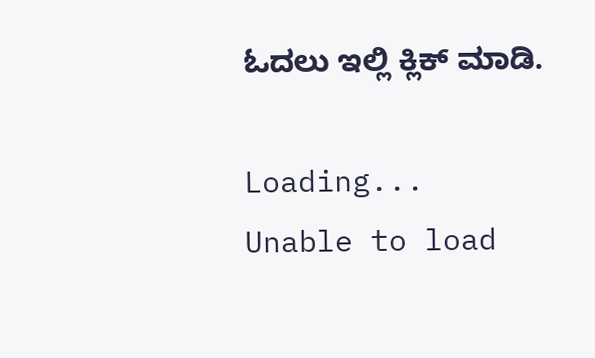ಓದಲು ಇಲ್ಲಿ ಕ್ಲಿಕ್ ಮಾಡಿ.

Loading...
Unable to load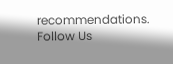recommendations.
Follow Us